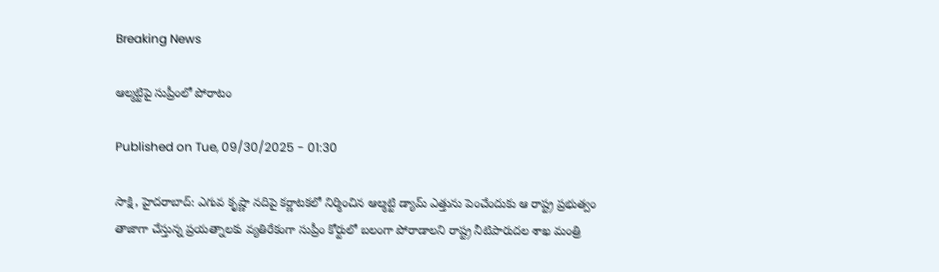Breaking News

ఆల్మట్టిపై సుప్రీంలో పోరాటం

Published on Tue, 09/30/2025 - 01:30

సాక్షి, హైదరాబాద్‌: ఎగువ కృష్ణా నదిపై కర్ణాటకలో నిర్మించిన ఆల్మట్టి డ్యామ్‌ ఎత్తును పెంచేందుకు ఆ రాష్ట్ర ప్రభుత్వం తాజాగా చేస్తున్న ప్రయత్నాలకు వ్యతిరేకంగా సుప్రీం కోర్టులో బలంగా పోరాడాలని రాష్ట్ర నీటిపారుదల శాఖ మంత్రి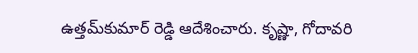ఉత్తమ్‌కుమార్‌ రెడ్డి ఆదేశించారు. కృష్ణా, గోదావరి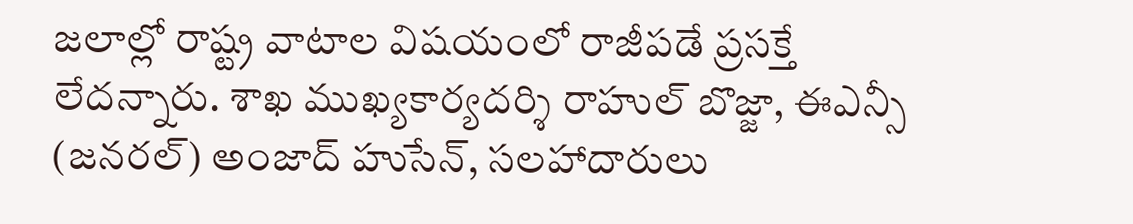జలాల్లో రాష్ట్ర వాటాల విషయంలో రాజీపడే ప్రసక్తే లేదన్నారు. శాఖ ముఖ్యకార్యదర్శి రాహుల్‌ బొజ్జా, ఈఎన్సీ (జనరల్‌) అంజాద్‌ హుసేన్, సలహాదారులు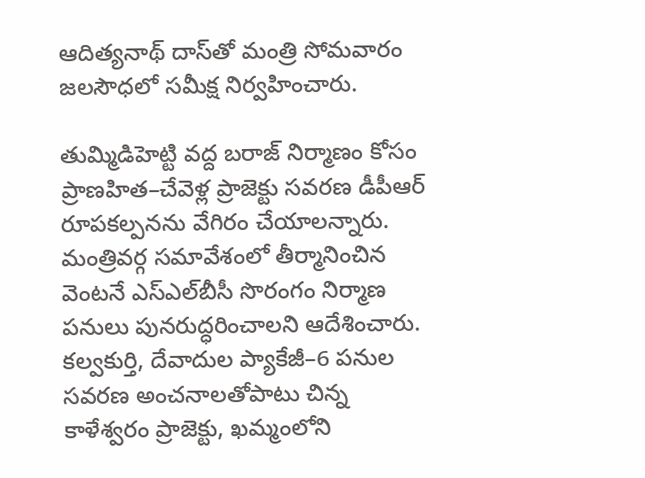ఆదిత్యనాథ్‌ దాస్‌తో మంత్రి సోమవారం జలసౌధలో సమీక్ష నిర్వహించారు.

తుమ్మిడిహెట్టి వద్ద బరాజ్‌ నిర్మాణం కోసం ప్రాణహిత–చేవెళ్ల ప్రాజెక్టు సవరణ డీపీఆర్‌ రూపకల్పనను వేగిరం చేయాలన్నారు. మంత్రివర్గ సమావేశంలో తీర్మానించిన వెంటనే ఎస్‌ఎల్‌బీసీ సొరంగం నిర్మాణ పనులు పునరుద్ధరించాలని ఆదేశించారు. కల్వకుర్తి, దేవాదుల ప్యాకేజీ–6 పనుల సవరణ అంచనాలతోపాటు చిన్న కాళేశ్వరం ప్రాజెక్టు, ఖమ్మంలోని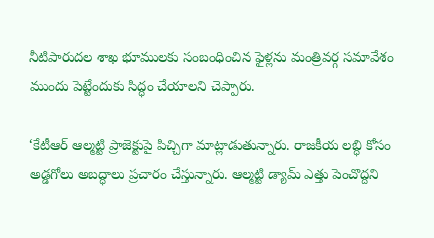నీటిపారుదల శాఖ భూములకు సంబంధించిన ఫైళ్లను మంత్రివర్గ సమావేశం ముందు పెట్టేందుకు సిద్ధం చేయాలని చెప్పారు.

‘కేటీఆర్‌ ఆల్మట్టి ప్రాజెక్టుపై పిచ్చిగా మాట్లాడుతున్నారు. రాజకీయ లబ్ధి కోసం అడ్డగోలు అబద్ధాలు ప్రచారం చేస్తున్నారు. ఆల్మట్టి డ్యామ్‌ ఎత్తు పెంచొద్దని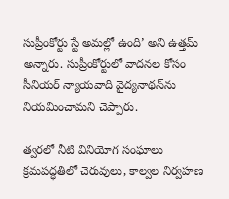సుప్రీంకోర్టు స్టే అమల్లో ఉంది’ అని ఉత్తమ్‌ అన్నారు. సుప్రీంకోర్టులో వాదనల కోసం సీనియర్‌ న్యాయవాది వైద్యనాథన్‌ను నియమించామని చెప్పారు.

త్వరలో నీటి వినియోగ సంఘాలు
క్రమపద్ధతిలో చెరువులు, కాల్వల నిర్వహణ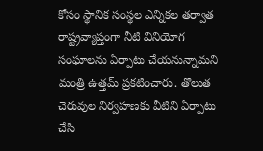కోసం స్థానిక సంస్థల ఎన్నికల తర్వాత రాష్ట్రవ్యాప్తంగా నీటి వినియోగ సంఘాలను ఏర్పాటు చేయనున్నామని మంత్రి ఉత్తమ్‌ ప్రకటించారు. తొలుత చెరువుల నిర్వహణకు వీటిని ఏర్పాటు చేసి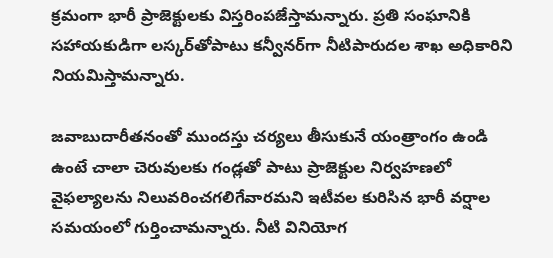క్రమంగా భారీ ప్రాజెక్టులకు విస్తరింపజేస్తామన్నారు. ప్రతి సంఘానికి సహాయకుడిగా లస్కర్‌తోపాటు కన్వీనర్‌గా నీటిపారుదల శాఖ అధికారిని నియమిస్తామన్నారు.

జవాబుదారీతనంతో ముందస్తు చర్యలు తీసుకునే యంత్రాంగం ఉండి ఉంటే చాలా చెరువులకు గండ్లతో పాటు ప్రాజెక్టుల నిర్వహణలో వైఫల్యాలను నిలువరించగలిగేవారమని ఇటీవల కురిసిన భారీ వర్షాల సమయంలో గుర్తించామన్నారు. నీటి వినియోగ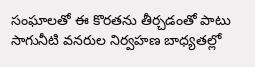సంఘాలతో ఈ కొరతను తీర్చడంతో పాటు సాగునీటి వనరుల నిర్వహణ బాధ్యతల్లో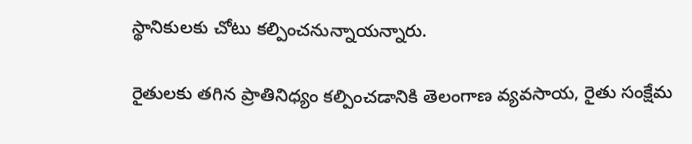స్థానికులకు చోటు కల్పించనున్నాయన్నారు.

రైతులకు తగిన ప్రాతినిధ్యం కల్పించడానికి తెలంగాణ వ్యవసాయ, రైతు సంక్షేమ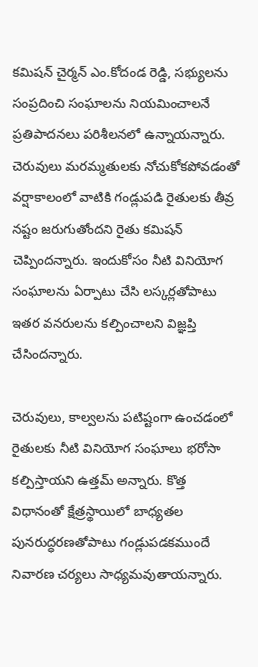కమిషన్‌ చైర్మన్‌ ఎం.కోదండ రెడ్డి, సభ్యులను సంప్రదించి సంఘాలను నియమించాలనే ప్రతిపాదనలు పరిశీలనలో ఉన్నాయన్నారు. చెరువులు మరమ్మతులకు నోచుకోకపోవడంతో వర్షాకాలంలో వాటికి గండ్లుపడి రైతులకు తీవ్ర నష్టం జరుగుతోందని రైతు కమిషన్‌ చెప్పిందన్నారు. ఇందుకోసం నీటి వినియోగ సంఘాలను ఏర్పాటు చేసి లస్కర్లతోపాటు ఇతర వనరులను కల్పించాలని విజ్ఞప్తి చేసిందన్నారు.

చెరువులు, కాల్వలను పటిష్టంగా ఉంచడంలో రైతులకు నీటి వినియోగ సంఘాలు భరోసా కల్పిస్తాయని ఉత్తమ్‌ అన్నారు. కొత్త విధానంతో క్షేత్రస్థాయిలో బాధ్యతల పునరుద్ధరణతోపాటు గండ్లుపడకముందే నివారణ చర్యలు సాధ్యమవుతాయన్నారు.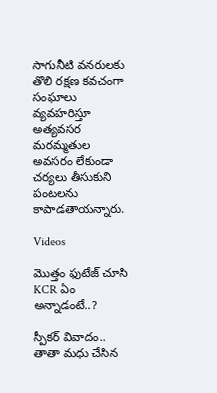సాగునీటి వనరులకు తొలి రక్షణ కవచంగా సంఘాలు వ్యవహరిస్తూ అత్యవసర మరమ్మతుల అవసరం లేకుండా చర్యలు తీసుకుని పంటలను కాపాడతాయన్నారు.

Videos

మొత్తం ఫుటేజ్ చూసి KCR ఏం అన్నాడంటే..?

స్పీకర్ వివాదం.. తాతా మధు చేసిన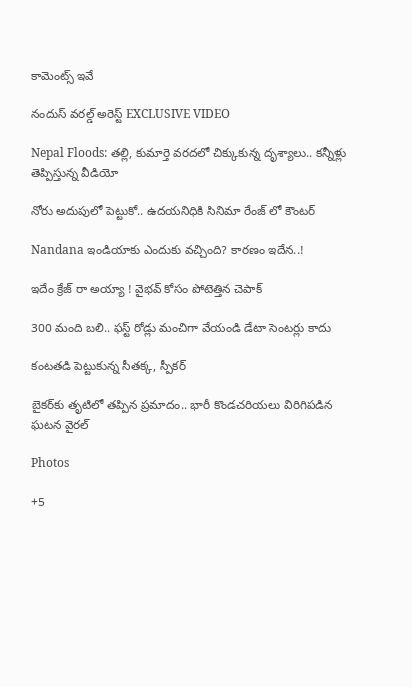కామెంట్స్ ఇవే

నందుస్ వరల్డ్ అరెస్ట్ EXCLUSIVE VIDEO

Nepal Floods: తల్లి, కుమార్తె వరదలో చిక్కుకున్న దృశ్యాలు.. కన్నీళ్లు తెప్పిస్తున్న వీడియో

నోరు అదుపులో పెట్టుకో.. ఉదయనిధికి సినిమా రేంజ్ లో కౌంటర్

Nandana ఇండియాకు ఎందుకు వచ్చింది? కారణం ఇదేన..!

ఇదేం క్రేజ్ రా అయ్యా ! వైభవ్ కోసం పోటెత్తిన చెపాక్

300 మంది బలి.. ఫస్ట్ రోడ్లు మంచిగా వేయండి డేటా సెంటర్లు కాదు

కంటతడి పెట్టుకున్న సీతక్క, స్పీకర్

బైకర్‌కు తృటిలో తప్పిన ప్రమాదం.. భారీ కొండచరియలు విరిగిపడిన ఘటన వైరల్

Photos

+5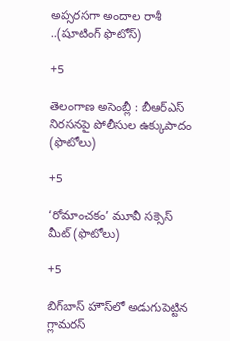అప్సరసగా అందాల రాశీ ..(షూటింగ్‌ ఫొటోస్‌)

+5

తెలంగాణ అసెం‍బ్లీ : బీఆర్‌ఎస్‌ నిరసనపై పోలీసుల ఉక్కుపాదం (ఫొటోలు)

+5

‘రోమాంచకం’ మూవీ సక్సెస్ మీట్ (ఫొటోలు)

+5

బిగ్‌బాస్ హౌస్‌లో అడుగుపెట్టిన గ్లామరస్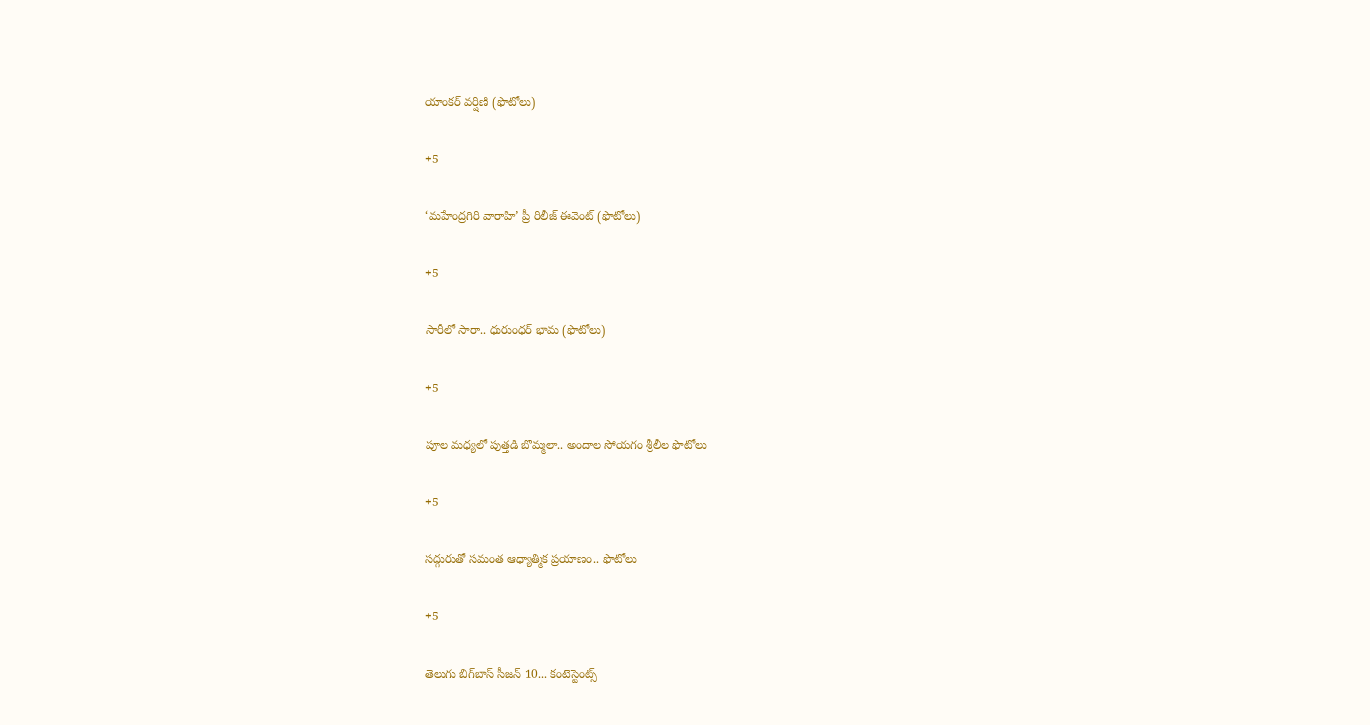యాంకర్ వర్షిణి (ఫొటోలు)

+5

‘మహేంద్రగిరి వారాహి’ ప్రీ రిలీజ్‌ ఈవెంట్‌ (ఫొటోలు)

+5

సారీలో సారా.. ధురుంధర్‌ భామ (ఫొటోలు)

+5

పూల మధ్యలో పుత్తడి బొమ్మలా.. అందాల సోయగం శ్రీలీల ఫొటోలు

+5

సద్గురుతో సమంత ఆధ్యాత్మిక ప్రయాణం.. ఫొటోలు

+5

తెలుగు బిగ్‌బాస్‌ సీజన్‌ 10... కంటెస్టెంట్స్‌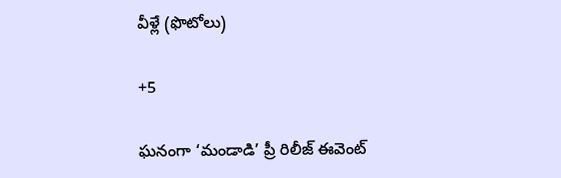వీళ్లే (ఫొటోలు)

+5

ఘనంగా ‘మండాడి’ ప్రీ రిలీజ్ ఈవెంట్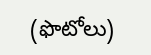(ఫొటోలు)